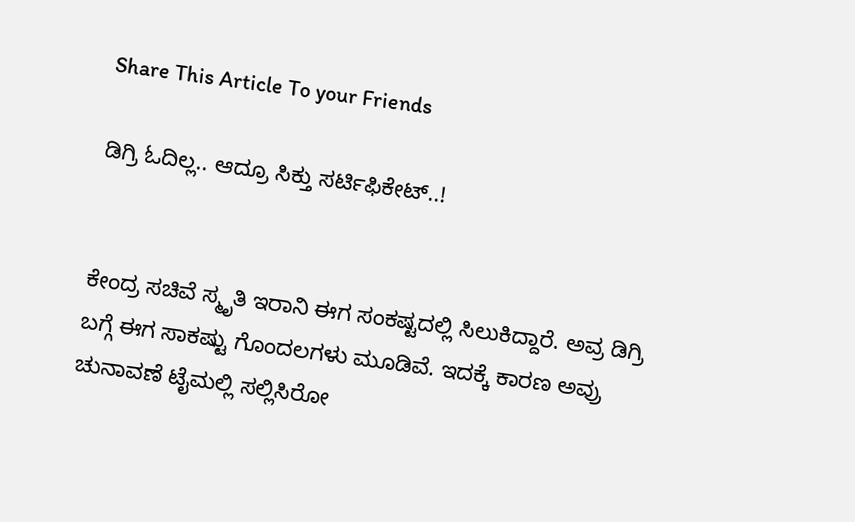Share This Article To your Friends

ಡಿಗ್ರಿ ಓದಿಲ್ಲ.. ಆದ್ರೂ ಸಿಕ್ತು ಸರ್ಟಿಫಿಕೇಟ್‌..!


ಕೇಂದ್ರ ಸಚಿವೆ ಸ್ಮೃತಿ ಇರಾನಿ ಈಗ ಸಂಕಷ್ಟದಲ್ಲಿ ಸಿಲುಕಿದ್ದಾರೆ. ಅವ್ರ ಡಿಗ್ರಿ ಬಗ್ಗೆ ಈಗ ಸಾಕಷ್ಟು ಗೊಂದಲಗಳು ಮೂಡಿವೆ. ಇದಕ್ಕೆ ಕಾರಣ ಅವ್ರು ಚುನಾವಣೆ ಟೈಮಲ್ಲಿ ಸಲ್ಲಿಸಿರೋ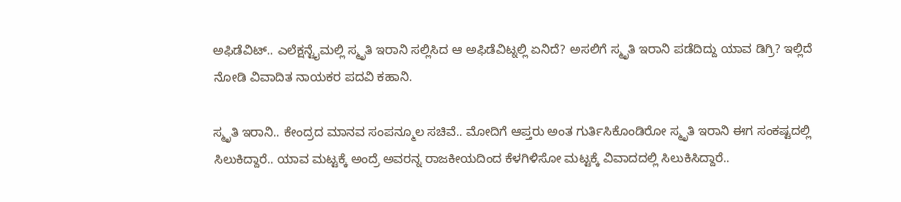ಅಫಿಡೆವಿಟ್.. ಎಲೆಕ್ಷನ್ಟೈಮಲ್ಲಿ ಸ್ಮೃತಿ ಇರಾನಿ ಸಲ್ಲಿಸಿದ ಆ ಅಫಿಡೆವಿಟ್ನಲ್ಲಿ ಏನಿದೆ? ಅಸಲಿಗೆ ಸ್ಮೃತಿ ಇರಾನಿ ಪಡೆದಿದ್ದು ಯಾವ ಡಿಗ್ರಿ? ಇಲ್ಲಿದೆ ನೋಡಿ ವಿವಾದಿತ ನಾಯಕರ ಪದವಿ ಕಹಾನಿ.

ಸ್ಮೃತಿ ಇರಾನಿ.. ಕೇಂದ್ರದ ಮಾನವ ಸಂಪನ್ಮೂಲ ಸಚಿವೆ.. ಮೋದಿಗೆ ಆಪ್ತರು ಅಂತ ಗುರ್ತಿಸಿಕೊಂಡಿರೋ ಸ್ಮೃತಿ ಇರಾನಿ ಈಗ ಸಂಕಷ್ಟದಲ್ಲಿ ಸಿಲುಕಿದ್ದಾರೆ.. ಯಾವ ಮಟ್ಟಕ್ಕೆ ಅಂದ್ರೆ ಅವರನ್ನ ರಾಜಕೀಯದಿಂದ ಕೆಳಗಿಳಿಸೋ ಮಟ್ಟಕ್ಕೆ ವಿವಾದದಲ್ಲಿ ಸಿಲುಕಿಸಿದ್ದಾರೆ..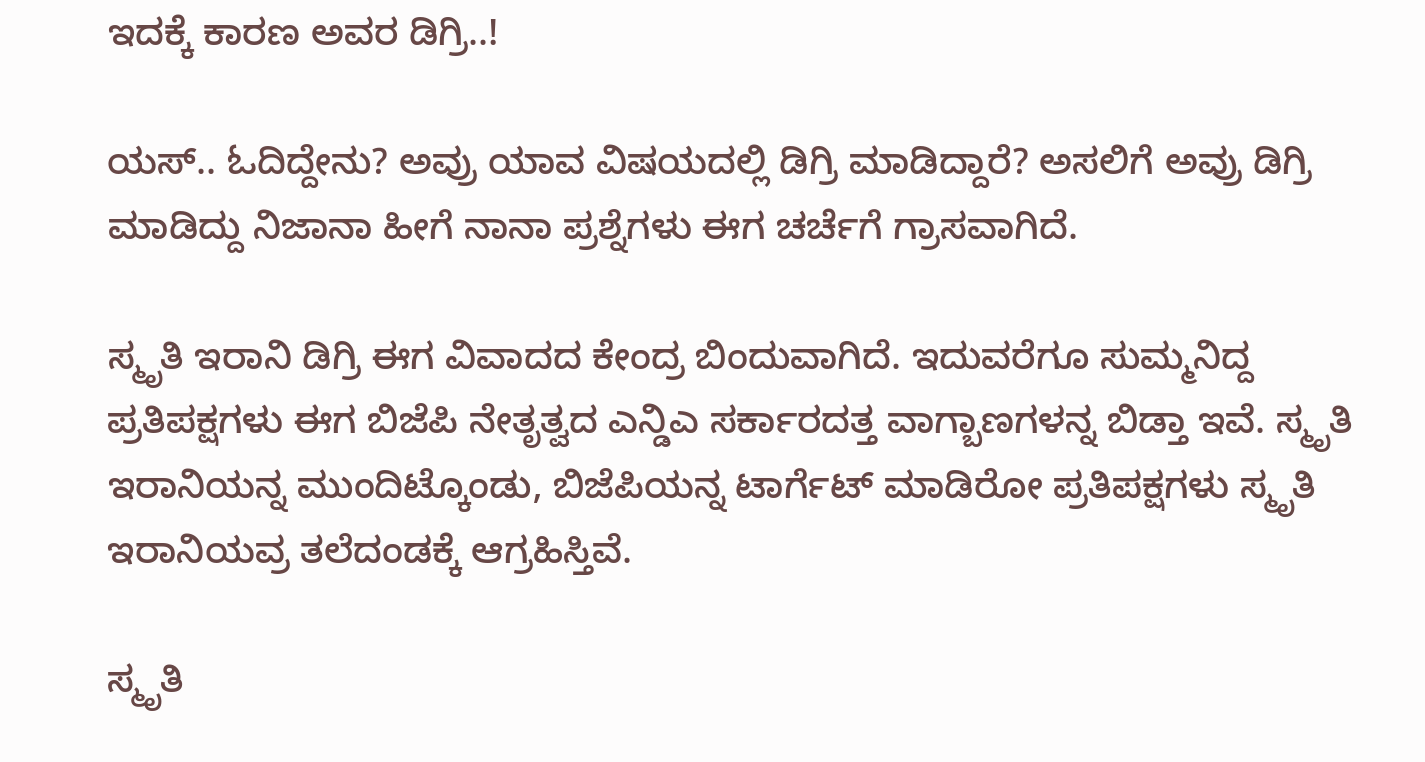ಇದಕ್ಕೆ ಕಾರಣ ಅವರ ಡಿಗ್ರಿ..!

ಯಸ್.. ಓದಿದ್ದೇನು? ಅವ್ರು ಯಾವ ವಿಷಯದಲ್ಲಿ ಡಿಗ್ರಿ ಮಾಡಿದ್ದಾರೆ? ಅಸಲಿಗೆ ಅವ್ರು ಡಿಗ್ರಿ ಮಾಡಿದ್ದು ನಿಜಾನಾ ಹೀಗೆ ನಾನಾ ಪ್ರಶ್ನೆಗಳು ಈಗ ಚರ್ಚೆಗೆ ಗ್ರಾಸವಾಗಿದೆ.

ಸ್ಮೃತಿ ಇರಾನಿ ಡಿಗ್ರಿ ಈಗ ವಿವಾದದ ಕೇಂದ್ರ ಬಿಂದುವಾಗಿದೆ. ಇದುವರೆಗೂ ಸುಮ್ಮನಿದ್ದ ಪ್ರತಿಪಕ್ಷಗಳು ಈಗ ಬಿಜೆಪಿ ನೇತೃತ್ವದ ಎನ್ಡಿಎ ಸರ್ಕಾರದತ್ತ ವಾಗ್ಬಾಣಗಳನ್ನ ಬಿಡ್ತಾ ಇವೆ. ಸ್ಮೃತಿ ಇರಾನಿಯನ್ನ ಮುಂದಿಟ್ಕೊಂಡು, ಬಿಜೆಪಿಯನ್ನ ಟಾರ್ಗೆಟ್ ಮಾಡಿರೋ ಪ್ರತಿಪಕ್ಷಗಳು ಸ್ಮೃತಿ ಇರಾನಿಯವ್ರ ತಲೆದಂಡಕ್ಕೆ ಆಗ್ರಹಿಸ್ತಿವೆ.

ಸ್ಮೃತಿ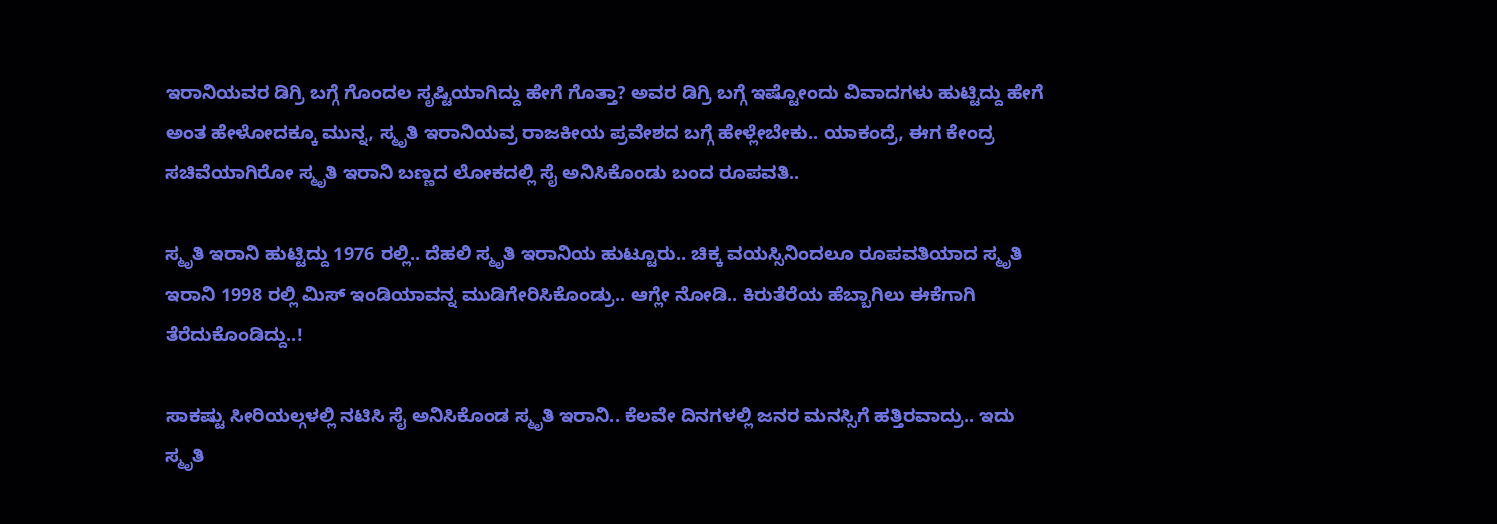ಇರಾನಿಯವರ ಡಿಗ್ರಿ ಬಗ್ಗೆ ಗೊಂದಲ ಸೃಷ್ಟಿಯಾಗಿದ್ದು ಹೇಗೆ ಗೊತ್ತಾ? ಅವರ ಡಿಗ್ರಿ ಬಗ್ಗೆ ಇಷ್ಟೋಂದು ವಿವಾದಗಳು ಹುಟ್ಟಿದ್ದು ಹೇಗೆ ಅಂತ ಹೇಳೋದಕ್ಕೂ ಮುನ್ನ, ಸ್ಮೃತಿ ಇರಾನಿಯವ್ರ ರಾಜಕೀಯ ಪ್ರವೇಶದ ಬಗ್ಗೆ ಹೇಳ್ಲೇಬೇಕು.. ಯಾಕಂದ್ರೆ, ಈಗ ಕೇಂದ್ರ ಸಚಿವೆಯಾಗಿರೋ ಸ್ಮೃತಿ ಇರಾನಿ ಬಣ್ಣದ ಲೋಕದಲ್ಲಿ ಸೈ ಅನಿಸಿಕೊಂಡು ಬಂದ ರೂಪವತಿ..

ಸ್ಮೃತಿ ಇರಾನಿ ಹುಟ್ಟಿದ್ದು 1976 ರಲ್ಲಿ.. ದೆಹಲಿ ಸ್ಮೃತಿ ಇರಾನಿಯ ಹುಟ್ಟೂರು.. ಚಿಕ್ಕ ವಯಸ್ಸಿನಿಂದಲೂ ರೂಪವತಿಯಾದ ಸ್ಮೃತಿ ಇರಾನಿ 1998 ರಲ್ಲಿ ಮಿಸ್ ಇಂಡಿಯಾವನ್ನ ಮುಡಿಗೇರಿಸಿಕೊಂಡ್ರು.. ಆಗ್ಲೇ ನೋಡಿ.. ಕಿರುತೆರೆಯ ಹೆಬ್ಬಾಗಿಲು ಈಕೆಗಾಗಿ ತೆರೆದುಕೊಂಡಿದ್ದು..!

ಸಾಕಷ್ಟು ಸೀರಿಯಲ್ಗಳಲ್ಲಿ ನಟಿಸಿ ಸೈ ಅನಿಸಿಕೊಂಡ ಸ್ಮೃತಿ ಇರಾನಿ.. ಕೆಲವೇ ದಿನಗಳಲ್ಲಿ ಜನರ ಮನಸ್ಸಿಗೆ ಹತ್ತಿರವಾದ್ರು.. ಇದು ಸ್ಮೃತಿ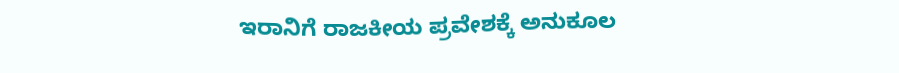ಇರಾನಿಗೆ ರಾಜಕೀಯ ಪ್ರವೇಶಕ್ಕೆ ಅನುಕೂಲ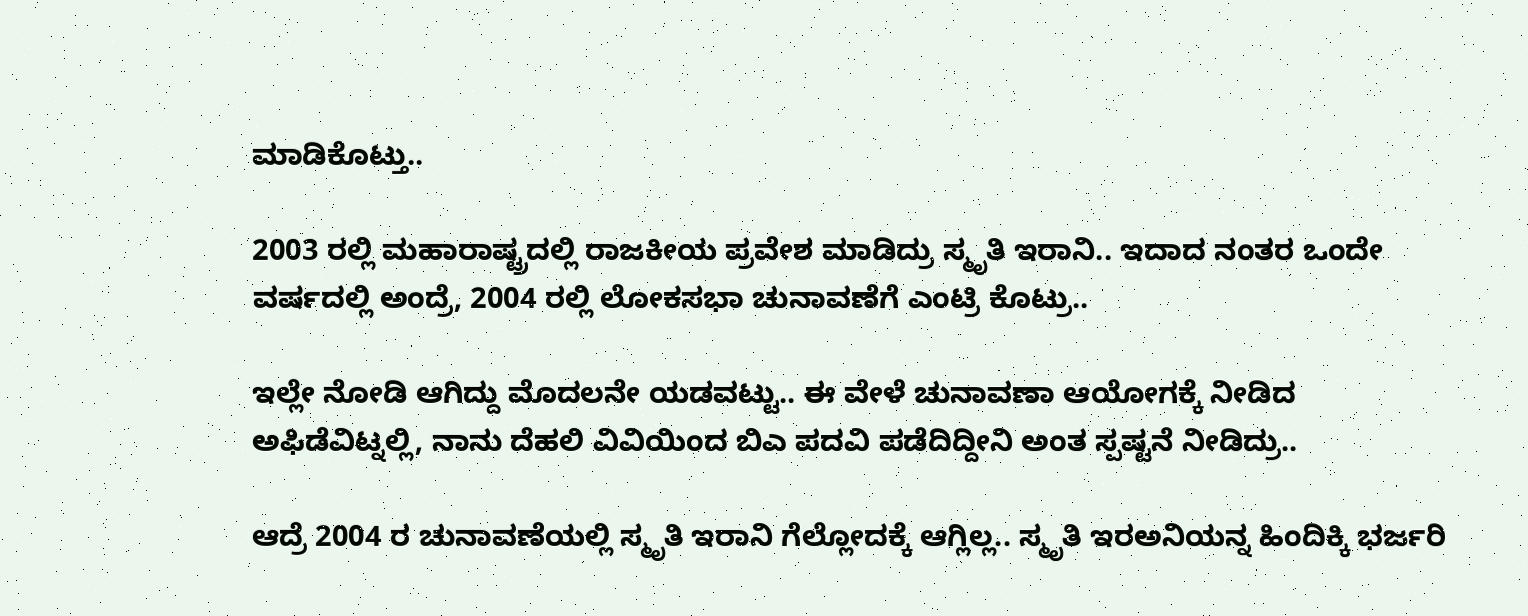ಮಾಡಿಕೊಟ್ತು..

2003 ರಲ್ಲಿ ಮಹಾರಾಷ್ಟ್ರದಲ್ಲಿ ರಾಜಕೀಯ ಪ್ರವೇಶ ಮಾಡಿದ್ರು ಸ್ಮೃತಿ ಇರಾನಿ.. ಇದಾದ ನಂತರ ಒಂದೇ ವರ್ಷದಲ್ಲಿ ಅಂದ್ರೆ, 2004 ರಲ್ಲಿ ಲೋಕಸಭಾ ಚುನಾವಣೆಗೆ ಎಂಟ್ರಿ ಕೊಟ್ರು..

ಇಲ್ಲೇ ನೋಡಿ ಆಗಿದ್ದು ಮೊದಲನೇ ಯಡವಟ್ಟು.. ಈ ವೇಳೆ ಚುನಾವಣಾ ಆಯೋಗಕ್ಕೆ ನೀಡಿದ ಅಫಿಡೆವಿಟ್ನಲ್ಲಿ, ನಾನು ದೆಹಲಿ ವಿವಿಯಿಂದ ಬಿಎ ಪದವಿ ಪಡೆದಿದ್ದೀನಿ ಅಂತ ಸ್ಪಷ್ಟನೆ ನೀಡಿದ್ರು..

ಆದ್ರೆ 2004 ರ ಚುನಾವಣೆಯಲ್ಲಿ ಸ್ಮೃತಿ ಇರಾನಿ ಗೆಲ್ಲೋದಕ್ಕೆ ಆಗ್ಲಿಲ್ಲ.. ಸ್ಮೃತಿ ಇರಅನಿಯನ್ನ ಹಿಂದಿಕ್ಕಿ ಭರ್ಜರಿ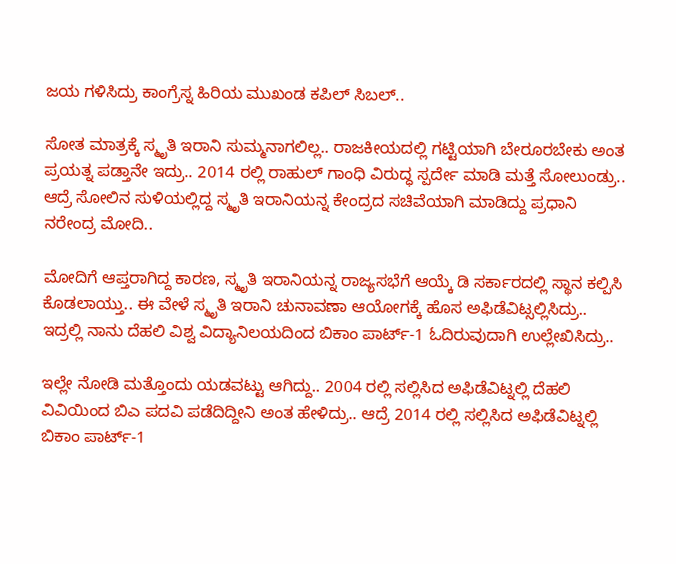ಜಯ ಗಳಿಸಿದ್ರು ಕಾಂಗ್ರೆಸ್ನ ಹಿರಿಯ ಮುಖಂಡ ಕಪಿಲ್ ಸಿಬಲ್..

ಸೋತ ಮಾತ್ರಕ್ಕೆ ಸ್ಮೃತಿ ಇರಾನಿ ಸುಮ್ಮನಾಗಲಿಲ್ಲ.. ರಾಜಕೀಯದಲ್ಲಿ ಗಟ್ಟಿಯಾಗಿ ಬೇರೂರಬೇಕು ಅಂತ ಪ್ರಯತ್ನ ಪಡ್ತಾನೇ ಇದ್ರು.. 2014 ರಲ್ಲಿ ರಾಹುಲ್ ಗಾಂಧಿ ವಿರುದ್ಧ ಸ್ಪರ್ದೇ ಮಾಡಿ ಮತ್ತೆ ಸೋಲುಂಡ್ರು.. ಆದ್ರೆ ಸೋಲಿನ ಸುಳಿಯಲ್ಲಿದ್ದ ಸ್ಮೃತಿ ಇರಾನಿಯನ್ನ ಕೇಂದ್ರದ ಸಚಿವೆಯಾಗಿ ಮಾಡಿದ್ದು ಪ್ರಧಾನಿ ನರೇಂದ್ರ ಮೋದಿ..

ಮೋದಿಗೆ ಆಪ್ತರಾಗಿದ್ದ ಕಾರಣ, ಸ್ಮೃತಿ ಇರಾನಿಯನ್ನ ರಾಜ್ಯಸಭೆಗೆ ಆಯ್ಕೆ ಡಿ ಸರ್ಕಾರದಲ್ಲಿ ಸ್ಥಾನ ಕಲ್ಪಿಸಿ ಕೊಡಲಾಯ್ತು.. ಈ ವೇಳೆ ಸ್ಮೃತಿ ಇರಾನಿ ಚುನಾವಣಾ ಆಯೋಗಕ್ಕೆ ಹೊಸ ಅಫಿಡೆವಿಟ್ಸಲ್ಲಿಸಿದ್ರು.. ಇದ್ರಲ್ಲಿ ನಾನು ದೆಹಲಿ ವಿಶ್ವ ವಿದ್ಯಾನಿಲಯದಿಂದ ಬಿಕಾಂ ಪಾರ್ಟ್-1 ಓದಿರುವುದಾಗಿ ಉಲ್ಲೇಖಿಸಿದ್ರು..

ಇಲ್ಲೇ ನೋಡಿ ಮತ್ತೊಂದು ಯಡವಟ್ಟು ಆಗಿದ್ದು.. 2004 ರಲ್ಲಿ ಸಲ್ಲಿಸಿದ ಅಫಿಡೆವಿಟ್ನಲ್ಲಿ ದೆಹಲಿ ವಿವಿಯಿಂದ ಬಿಎ ಪದವಿ ಪಡೆದಿದ್ದೀನಿ ಅಂತ ಹೇಳಿದ್ರು.. ಆದ್ರೆ 2014 ರಲ್ಲಿ ಸಲ್ಲಿಸಿದ ಅಫಿಡೆವಿಟ್ನಲ್ಲಿ ಬಿಕಾಂ ಪಾರ್ಟ್-1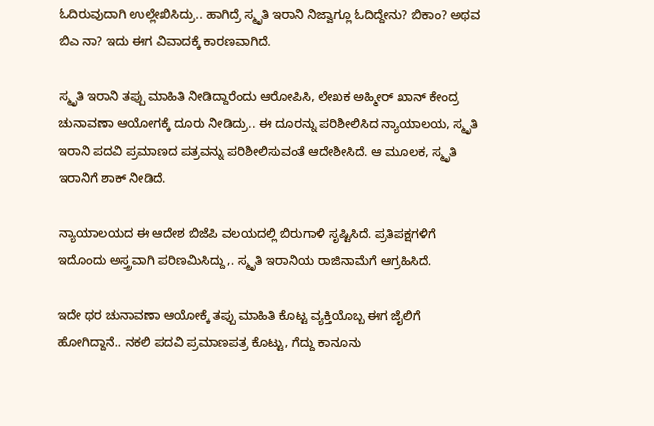ಓದಿರುವುದಾಗಿ ಉಲ್ಲೇಖಿಸಿದ್ರು.. ಹಾಗಿದ್ರೆ ಸ್ಮೃತಿ ಇರಾನಿ ನಿಜ್ವಾಗ್ಲೂ ಓದಿದ್ದೇನು? ಬಿಕಾಂ? ಅಥವ ಬಿಎ ನಾ? ಇದು ಈಗ ವಿವಾದಕ್ಕೆ ಕಾರಣವಾಗಿದೆ.

ಸ್ಮೃತಿ ಇರಾನಿ ತಪ್ಪು ಮಾಹಿತಿ ನೀಡಿದ್ದಾರೆಂದು ಆರೋಪಿಸಿ, ಲೇಖಕ ಅಹ್ಮೀರ್ ಖಾನ್ ಕೇಂದ್ರ ಚುನಾವಣಾ ಆಯೋಗಕ್ಕೆ ದೂರು ನೀಡಿದ್ರು.. ಈ ದೂರನ್ನು ಪರಿಶೀಲಿಸಿದ ನ್ಯಾಯಾಲಯ, ಸ್ಮೃತಿ ಇರಾನಿ ಪದವಿ ಪ್ರಮಾಣದ ಪತ್ರವನ್ನು ಪರಿಶೀಲಿಸುವಂತೆ ಆದೇಶೀಸಿದೆ. ಆ ಮೂಲಕ, ಸ್ಮೃತಿ ಇರಾನಿಗೆ ಶಾಕ್ ನೀಡಿದೆ.

ನ್ಯಾಯಾಲಯದ ಈ ಆದೇಶ ಬಿಜೆಪಿ ವಲಯದಲ್ಲಿ ಬಿರುಗಾಳಿ ಸೃಷ್ಟಿಸಿದೆ. ಪ್ರತಿಪಕ್ಷಗಳಿಗೆ ಇದೊಂದು ಅಸ್ತ್ರವಾಗಿ ಪರಿಣಮಿಸಿದ್ದು,. ಸ್ಮೃತಿ ಇರಾನಿಯ ರಾಜಿನಾಮೆಗೆ ಆಗ್ರಹಿಸಿದೆ.

ಇದೇ ಥರ ಚುನಾವಣಾ ಆಯೋಕ್ಕೆ ತಪ್ಪು ಮಾಹಿತಿ ಕೊಟ್ಟ ವ್ಯಕ್ತಿಯೊಬ್ಬ ಈಗ ಜೈಲಿಗೆ ಹೋಗಿದ್ದಾನೆ.. ನಕಲಿ ಪದವಿ ಪ್ರಮಾಣಪತ್ರ ಕೊಟ್ಟು, ಗೆದ್ದು ಕಾನೂನು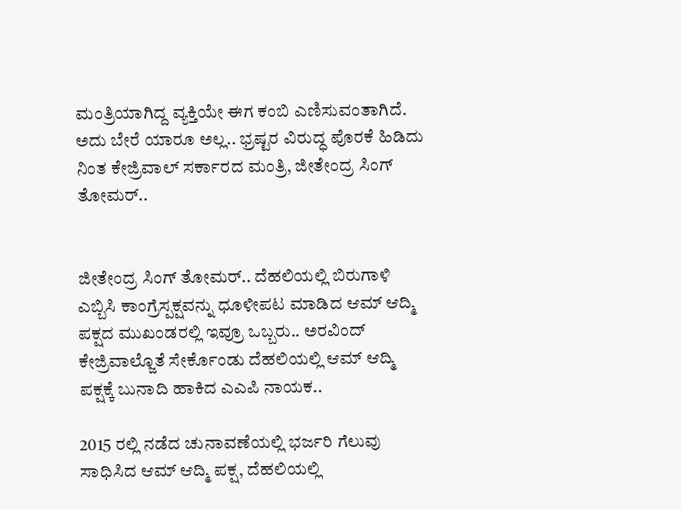ಮಂತ್ರಿಯಾಗಿದ್ದ ವ್ಯಕ್ತಿಯೇ ಈಗ ಕಂಬಿ ಎಣಿಸುವಂತಾಗಿದೆ. ಅದು ಬೇರೆ ಯಾರೂ ಅಲ್ಲ.. ಭ್ರಷ್ಟರ ವಿರುದ್ಧ ಪೊರಕೆ ಹಿಡಿದು ನಿಂತ ಕೇಜ್ರಿವಾಲ್ ಸರ್ಕಾರದ ಮಂತ್ರಿ, ಜೀತೇಂದ್ರ ಸಿಂಗ್ ತೋಮರ್..


ಜೀತೇಂದ್ರ ಸಿಂಗ್ ತೋಮರ್.. ದೆಹಲಿಯಲ್ಲಿ ಬಿರುಗಾಳಿ ಎಬ್ಬಿಸಿ ಕಾಂಗ್ರೆಸ್ಪಕ್ಷವನ್ನು ಧೂಳೀಪಟ ಮಾಡಿದ ಆಮ್ ಆದ್ಮಿ ಪಕ್ಷದ ಮುಖಂಡರಲ್ಲಿ ಇವ್ರೂ ಒಬ್ಬರು.. ಅರವಿಂದ್ ಕೇಜ್ರಿವಾಲ್ಜೊತೆ ಸೇರ್ಕೊಂಡು ದೆಹಲಿಯಲ್ಲಿ ಆಮ್ ಆದ್ಮಿ ಪಕ್ಷಕ್ಕೆ ಬುನಾದಿ ಹಾಕಿದ ಎಎಪಿ ನಾಯಕ..

2015 ರಲ್ಲಿ ನಡೆದ ಚುನಾವಣೆಯಲ್ಲಿ ಭರ್ಜರಿ ಗೆಲುವು ಸಾಧಿಸಿದ ಆಮ್ ಆದ್ಮಿ ಪಕ್ಷ, ದೆಹಲಿಯಲ್ಲಿ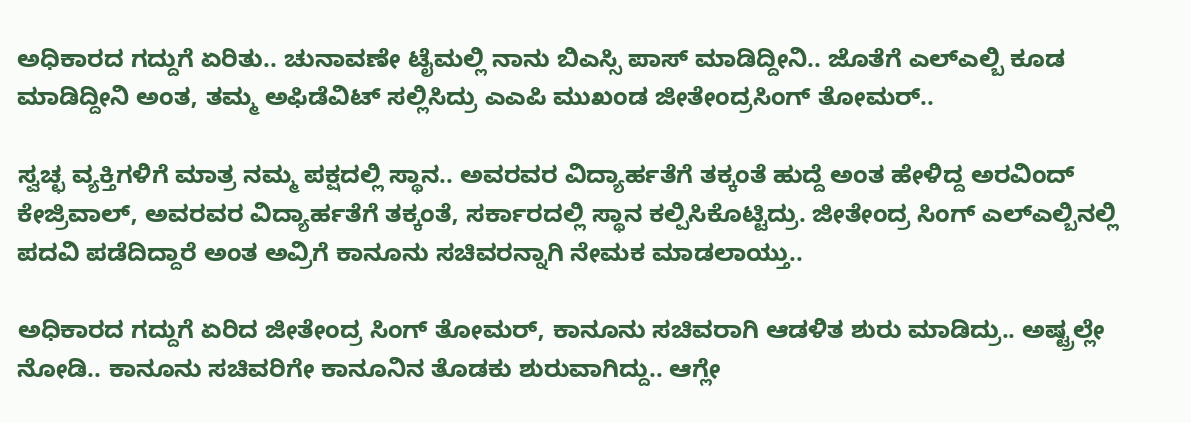ಅಧಿಕಾರದ ಗದ್ದುಗೆ ಏರಿತು.. ಚುನಾವಣೇ ಟೈಮಲ್ಲಿ ನಾನು ಬಿಎಸ್ಸಿ ಪಾಸ್ ಮಾಡಿದ್ದೀನಿ.. ಜೊತೆಗೆ ಎಲ್ಎಲ್ಬಿ ಕೂಡ ಮಾಡಿದ್ದೀನಿ ಅಂತ, ತಮ್ಮ ಅಫಿಡೆವಿಟ್ ಸಲ್ಲಿಸಿದ್ರು ಎಎಪಿ ಮುಖಂಡ ಜೀತೇಂದ್ರಸಿಂಗ್ ತೋಮರ್..

ಸ್ವಚ್ಛ ವ್ಯಕ್ತಿಗಳಿಗೆ ಮಾತ್ರ ನಮ್ಮ ಪಕ್ಷದಲ್ಲಿ ಸ್ಥಾನ.. ಅವರವರ ವಿದ್ಯಾರ್ಹತೆಗೆ ತಕ್ಕಂತೆ ಹುದ್ದೆ ಅಂತ ಹೇಳಿದ್ದ ಅರವಿಂದ್ ಕೇಜ್ರಿವಾಲ್, ಅವರವರ ವಿದ್ಯಾರ್ಹತೆಗೆ ತಕ್ಕಂತೆ, ಸರ್ಕಾರದಲ್ಲಿ ಸ್ಥಾನ ಕಲ್ಪಿಸಿಕೊಟ್ಟಿದ್ರು. ಜೀತೇಂದ್ರ ಸಿಂಗ್ ಎಲ್ಎಲ್ಬಿನಲ್ಲಿ ಪದವಿ ಪಡೆದಿದ್ದಾರೆ ಅಂತ ಅವ್ರಿಗೆ ಕಾನೂನು ಸಚಿವರನ್ನಾಗಿ ನೇಮಕ ಮಾಡಲಾಯ್ತು..

ಅಧಿಕಾರದ ಗದ್ದುಗೆ ಏರಿದ ಜೀತೇಂದ್ರ ಸಿಂಗ್ ತೋಮರ್, ಕಾನೂನು ಸಚಿವರಾಗಿ ಆಡಳಿತ ಶುರು ಮಾಡಿದ್ರು.. ಅಷ್ಟ್ರಲ್ಲೇ ನೋಡಿ.. ಕಾನೂನು ಸಚಿವರಿಗೇ ಕಾನೂನಿನ ತೊಡಕು ಶುರುವಾಗಿದ್ದು.. ಆಗ್ಲೇ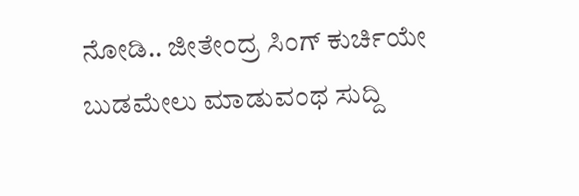ನೋಡಿ.. ಜೀತೇಂದ್ರ ಸಿಂಗ್ ಕುರ್ಚಿಯೇ ಬುಡಮೇಲು ಮಾಡುವಂಥ ಸುದ್ದಿ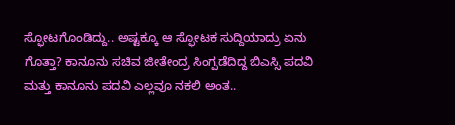ಸ್ಫೋಟಗೊಂಡಿದ್ದು.. ಅಷ್ಟಕ್ಕೂ ಆ ಸ್ಫೋಟಕ ಸುದ್ದಿಯಾದ್ರು ಏನು ಗೊತ್ತಾ? ಕಾನೂನು ಸಚಿವ ಜೀತೇಂದ್ರ ಸಿಂಗ್ಪಡೆದಿದ್ದ ಬಿಎಸ್ಸಿ ಪದವಿ ಮತ್ತು ಕಾನೂನು ಪದವಿ ಎಲ್ಲವೂ ನಕಲಿ ಅಂತ..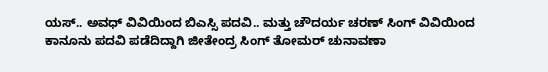ಯಸ್.. ಅವಧ್ ವಿವಿಯಿಂದ ಬಿಎಸ್ಸಿ ಪದವಿ.. ಮತ್ತು ಚೌದರ್ಯ ಚರಣ್ ಸಿಂಗ್ ವಿವಿಯಿಂದ ಕಾನೂನು ಪದವಿ ಪಡೆದಿದ್ದಾಗಿ ಜೀತೇಂದ್ರ ಸಿಂಗ್ ತೋಮರ್ ಚುನಾವಣಾ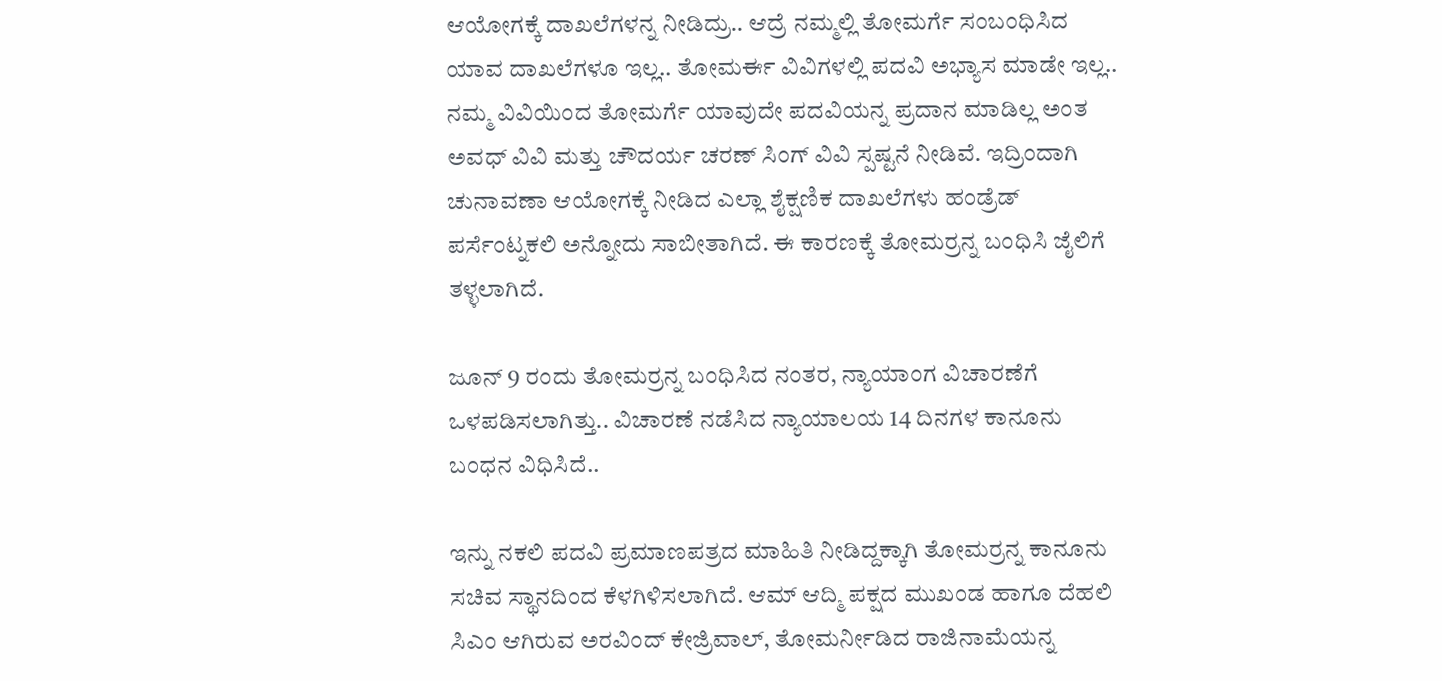ಆಯೋಗಕ್ಕೆ ದಾಖಲೆಗಳನ್ನ ನೀಡಿದ್ರು.. ಆದ್ರೆ ನಮ್ಮಲ್ಲಿ ತೋಮರ್ಗೆ ಸಂಬಂಧಿಸಿದ ಯಾವ ದಾಖಲೆಗಳೂ ಇಲ್ಲ.. ತೋಮರ್ಈ ವಿವಿಗಳಲ್ಲಿ ಪದವಿ ಅಭ್ಯಾಸ ಮಾಡೇ ಇಲ್ಲ.. ನಮ್ಮ ವಿವಿಯಿಂದ ತೋಮರ್ಗೆ ಯಾವುದೇ ಪದವಿಯನ್ನ ಪ್ರದಾನ ಮಾಡಿಲ್ಲ ಅಂತ ಅವಧ್ ವಿವಿ ಮತ್ತು ಚೌದರ್ಯ ಚರಣ್ ಸಿಂಗ್ ವಿವಿ ಸ್ಪಷ್ಟನೆ ನೀಡಿವೆ. ಇದ್ರಿಂದಾಗಿ ಚುನಾವಣಾ ಆಯೋಗಕ್ಕೆ ನೀಡಿದ ಎಲ್ಲಾ ಶೈಕ್ಷಣಿಕ ದಾಖಲೆಗಳು ಹಂಡ್ರೆಡ್ ಪರ್ಸೆಂಟ್ನಕಲಿ ಅನ್ನೋದು ಸಾಬೀತಾಗಿದೆ. ಈ ಕಾರಣಕ್ಕೆ ತೋಮರ್ರನ್ನ ಬಂಧಿಸಿ ಜೈಲಿಗೆ ತಳ್ಳಲಾಗಿದೆ.

ಜೂನ್ 9 ರಂದು ತೋಮರ್ರನ್ನ ಬಂಧಿಸಿದ ನಂತರ, ನ್ಯಾಯಾಂಗ ವಿಚಾರಣೆಗೆ ಒಳಪಡಿಸಲಾಗಿತ್ತು.. ವಿಚಾರಣೆ ನಡೆಸಿದ ನ್ಯಾಯಾಲಯ 14 ದಿನಗಳ ಕಾನೂನು ಬಂಧನ ವಿಧಿಸಿದೆ..

ಇನ್ನು ನಕಲಿ ಪದವಿ ಪ್ರಮಾಣಪತ್ರದ ಮಾಹಿತಿ ನೀಡಿದ್ದಕ್ಕಾಗಿ ತೋಮರ್ರನ್ನ ಕಾನೂನು ಸಚಿವ ಸ್ಥಾನದಿಂದ ಕೆಳಗಿಳಿಸಲಾಗಿದೆ. ಆಮ್ ಆದ್ಮಿ ಪಕ್ಷದ ಮುಖಂಡ ಹಾಗೂ ದೆಹಲಿ ಸಿಎಂ ಆಗಿರುವ ಅರವಿಂದ್ ಕೇಜ್ರಿವಾಲ್, ತೋಮರ್ನೀಡಿದ ರಾಜಿನಾಮೆಯನ್ನ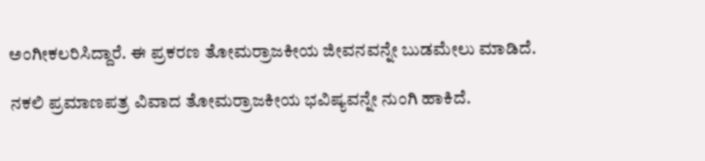ಅಂಗೀಕಲರಿಸಿದ್ದಾರೆ. ಈ ಪ್ರಕರಣ ತೋಮರ್ರಾಜಕೀಯ ಜೀವನವನ್ನೇ ಬುಡಮೇಲು ಮಾಡಿದೆ.

ನಕಲಿ ಪ್ರಮಾಣಪತ್ರ ವಿವಾದ ತೋಮರ್ರಾಜಕೀಯ ಭವಿಷ್ಯವನ್ನೇ ನುಂಗಿ ಹಾಕಿದೆ.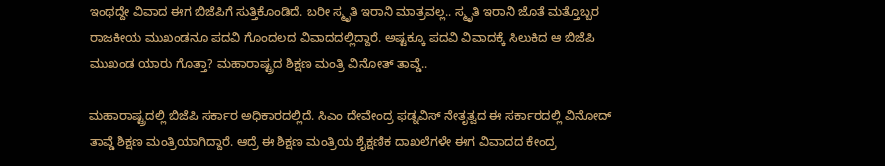ಇಂಥದ್ದೇ ವಿವಾದ ಈಗ ಬಿಜೆಪಿಗೆ ಸುತ್ತಿಕೊಂಡಿದೆ. ಬರೀ ಸ್ಮೃತಿ ಇರಾನಿ ಮಾತ್ರವಲ್ಲ.. ಸ್ಮೃತಿ ಇರಾನಿ ಜೊತೆ ಮತ್ತೊಬ್ಬರ ರಾಜಕೀಯ ಮುಖಂಡನೂ ಪದವಿ ಗೊಂದಲದ ವಿವಾದದಲ್ಲಿದ್ದಾರೆ. ಅಷ್ಟಕ್ಕೂ ಪದವಿ ವಿವಾದಕ್ಕೆ ಸಿಲುಕಿದ ಆ ಬಿಜೆಪಿ ಮುಖಂಡ ಯಾರು ಗೊತ್ತಾ? ಮಹಾರಾಷ್ಟ್ರದ ಶಿಕ್ಷಣ ಮಂತ್ರಿ ವಿನೋತ್ ತಾವ್ಡೆ..

ಮಹಾರಾಷ್ಟ್ರದಲ್ಲಿ ಬಿಜೆಪಿ ಸರ್ಕಾರ ಅಧಿಕಾರದಲ್ಲಿದೆ. ಸಿಎಂ ದೇವೇಂದ್ರ ಫಡ್ನವಿಸ್ ನೇತೃತ್ವದ ಈ ಸರ್ಕಾರದಲ್ಲಿ ವಿನೋದ್ ತಾವ್ಡೆ ಶಿಕ್ಷಣ ಮಂತ್ರಿಯಾಗಿದ್ದಾರೆ. ಆದ್ರೆ ಈ ಶಿಕ್ಷಣ ಮಂತ್ರಿಯ ಶೈಕ್ಷಣಿಕ ದಾಖಲೆಗಳೇ ಈಗ ವಿವಾದದ ಕೇಂದ್ರ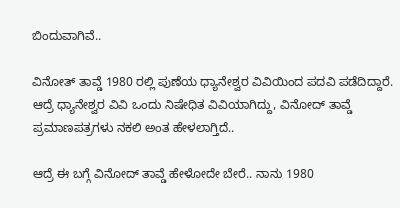ಬಿಂದುವಾಗಿವೆ..

ವಿನೋತ್ ತಾವ್ಡೆ 1980 ರಲ್ಲಿ ಪುಣೆಯ ಧ್ಯಾನೇಶ್ವರ ವಿವಿಯಿಂದ ಪದವಿ ಪಡೆದಿದ್ದಾರೆ. ಆದ್ರೆ ಧ್ಯಾನೇಶ್ವರ ವಿವಿ ಒಂದು ನಿಷೇಧಿತ ವಿವಿಯಾಗಿದ್ದು, ವಿನೋದ್ ತಾವ್ಡೆ ಪ್ರಮಾಣಪತ್ರಗಳು ನಕಲಿ ಅಂತ ಹೇಳಲಾಗ್ತಿದೆ..

ಆದ್ರೆ ಈ ಬಗ್ಗೆ ವಿನೋದ್ ತಾವ್ಡೆ ಹೇಳೋದೇ ಬೇರೆ.. ನಾನು 1980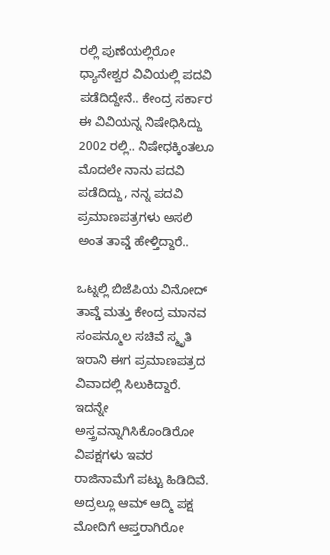ರಲ್ಲಿ ಪುಣೆಯಲ್ಲಿರೋ ಧ್ಯಾನೇಶ್ವರ ವಿವಿಯಲ್ಲಿ ಪದವಿ ಪಡೆದಿದ್ದೇನೆ.. ಕೇಂದ್ರ ಸರ್ಕಾರ ಈ ವಿವಿಯನ್ನ ನಿಷೇಧಿಸಿದ್ದು 2002 ರಲ್ಲಿ.. ನಿಷೇಧಕ್ಕಿಂತಲೂ ಮೊದಲೇ ನಾನು ಪದವಿ ಪಡೆದಿದ್ದು, ನನ್ನ ಪದವಿ ಪ್ರಮಾಣಪತ್ರಗಳು ಅಸಲಿ ಅಂತ ತಾವ್ಡೆ ಹೇಳ್ತಿದ್ದಾರೆ..

ಒಟ್ನಲ್ಲಿ ಬಿಜೆಪಿಯ ವಿನೋದ್ ತಾವ್ಡೆ ಮತ್ತು ಕೇಂದ್ರ ಮಾನವ ಸಂಪನ್ಮೂಲ ಸಚಿವೆ ಸ್ಮೃತಿ ಇರಾನಿ ಈಗ ಪ್ರಮಾಣಪತ್ರದ ವಿವಾದಲ್ಲಿ ಸಿಲುಕಿದ್ದಾರೆ. ಇದನ್ನೇ ಅಸ್ತ್ರವನ್ನಾಗಿಸಿಕೊಂಡಿರೋ ವಿಪಕ್ಷಗಳು ಇವರ ರಾಜಿನಾಮೆಗೆ ಪಟ್ಟು ಹಿಡಿದಿವೆ. ಅದ್ರಲ್ಲೂ ಆಮ್ ಆದ್ಮಿ ಪಕ್ಷ ಮೋದಿಗೆ ಆಪ್ತರಾಗಿರೋ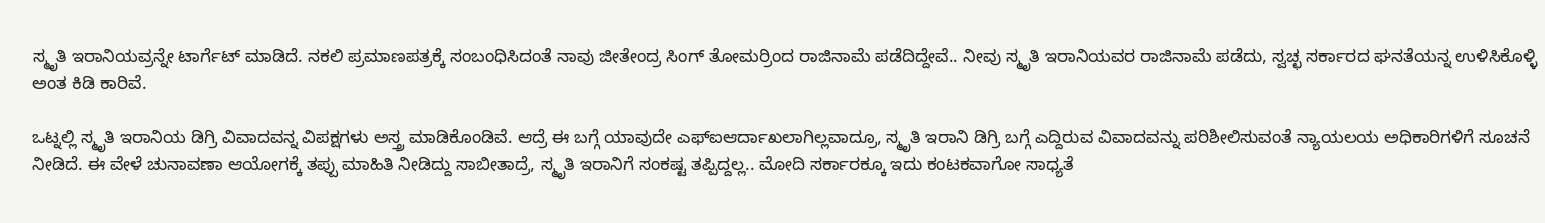ಸ್ಮೃತಿ ಇರಾನಿಯವ್ರನ್ನೇ ಟಾರ್ಗೆಟ್ ಮಾಡಿದೆ. ನಕಲಿ ಪ್ರಮಾಣಪತ್ರಕ್ಕೆ ಸಂಬಂಧಿಸಿದಂತೆ ನಾವು ಜೀತೇಂದ್ರ ಸಿಂಗ್ ತೋಮರ್ರಿಂದ ರಾಜಿನಾಮೆ ಪಡೆದಿದ್ದೇವೆ.. ನೀವು ಸ್ಮೃತಿ ಇರಾನಿಯವರ ರಾಜಿನಾಮೆ ಪಡೆದು, ಸ್ವಚ್ಛ ಸರ್ಕಾರದ ಘನತೆಯನ್ನ ಉಳಿಸಿಕೊಳ್ಳಿ ಅಂತ ಕಿಡಿ ಕಾರಿವೆ.

ಒಟ್ನಲ್ಲಿ ಸ್ಮೃತಿ ಇರಾನಿಯ ಡಿಗ್ರಿ ವಿವಾದವನ್ನ ವಿಪಕ್ಷಗಳು ಅಸ್ತ್ರ ಮಾಡಿಕೊಂಡಿವೆ. ಆದ್ರೆ ಈ ಬಗ್ಗೆ ಯಾವುದೇ ಎಫ್ಐಆರ್ದಾಖಲಾಗಿಲ್ಲವಾದ್ರೂ, ಸ್ಮೃತಿ ಇರಾನಿ ಡಿಗ್ರಿ ಬಗ್ಗೆ ಎದ್ದಿರುವ ವಿವಾದವನ್ನು ಪರಿಶೀಲಿಸುವಂತೆ ನ್ಯಾಯಲಯ ಅಧಿಕಾರಿಗಳಿಗೆ ಸೂಚನೆ ನೀಡಿದೆ. ಈ ವೇಳೆ ಚುನಾವಣಾ ಆಯೋಗಕ್ಕೆ ತಪ್ಪು ಮಾಹಿತಿ ನೀಡಿದ್ದು ಸಾಬೀತಾದ್ರೆ, ಸ್ಮೃತಿ ಇರಾನಿಗೆ ಸಂಕಷ್ಟ ತಪ್ಪಿದ್ದಲ್ಲ.. ಮೋದಿ ಸರ್ಕಾರಕ್ಕೂ ಇದು ಕಂಟಕವಾಗೋ ಸಾಧ್ಯತೆ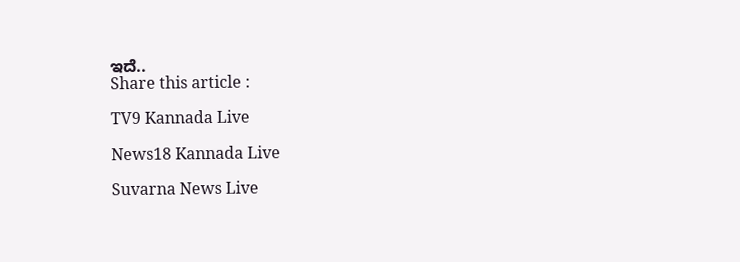ಇದೆ..
Share this article :

TV9 Kannada Live

News18 Kannada Live

Suvarna News Live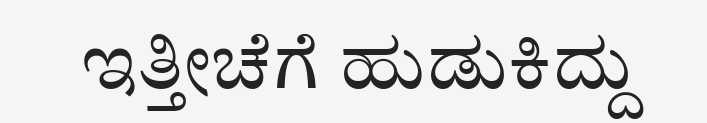ಇತ್ತೀಚೆಗೆ ಹುಡುಕಿದ್ದು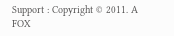Support : Copyright © 2011. A FOX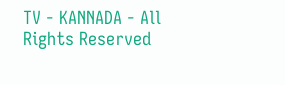TV - KANNADA - All Rights Reserved